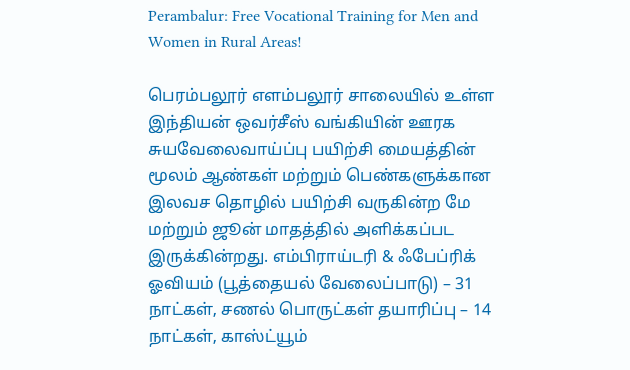Perambalur: Free Vocational Training for Men and Women in Rural Areas!

பெரம்பலூர் எளம்பலூர் சாலையில் உள்ள இந்தியன் ஒவர்சீஸ் வங்கியின் ஊரக சுயவேலைவாய்ப்பு பயிற்சி மையத்தின் மூலம் ஆண்கள் மற்றும் பெண்களுக்கான இலவச தொழில் பயிற்சி வருகின்ற மே மற்றும் ஜூன் மாதத்தில் அளிக்கப்பட இருக்கின்றது. எம்பிராய்டரி & ஃபேப்ரிக் ஓவியம் (பூத்தையல் வேலைப்பாடு) – 31 நாட்கள், சணல் பொருட்கள் தயாரிப்பு – 14 நாட்கள், காஸ்ட்யூம்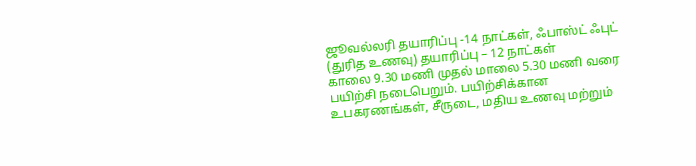ஜூவல்லரி தயாரிப்பு -14 நாட்கள், ஃபாஸ்ட் ஃபுட் (துரித உணவு) தயாரிப்பு – 12 நாட்கள்
காலை 9.30 மணி முதல் மாலை 5.30 மணி வரை பயிற்சி நடைபெறும். பயிற்சிக்கான உபகரணங்கள், சீருடை, மதிய உணவு மற்றும்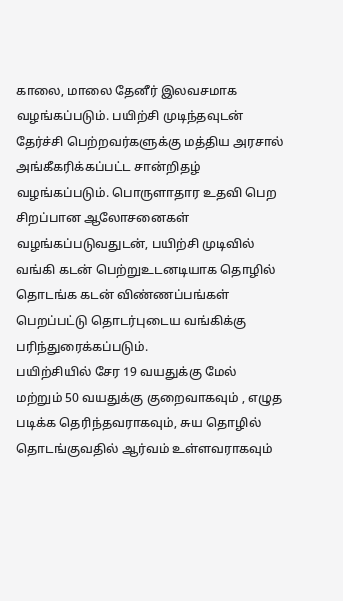காலை, மாலை தேனீர் இலவசமாக வழங்கப்படும். பயிற்சி முடிந்தவுடன் தேர்ச்சி பெற்றவர்களுக்கு மத்திய அரசால் அங்கீகரிக்கப்பட்ட சான்றிதழ் வழங்கப்படும். பொருளாதார உதவி பெற சிறப்பான ஆலோசனைகள் வழங்கப்படுவதுடன், பயிற்சி முடிவில் வங்கி கடன் பெற்றுஉடனடியாக தொழில் தொடங்க கடன் விண்ணப்பங்கள் பெறப்பட்டு தொடர்புடைய வங்கிக்கு பரிந்துரைக்கப்படும்.
பயிற்சியில் சேர 19 வயதுக்கு மேல் மற்றும் 50 வயதுக்கு குறைவாகவும் , எழுத படிக்க தெரிந்தவராகவும், சுய தொழில் தொடங்குவதில் ஆர்வம் உள்ளவராகவும்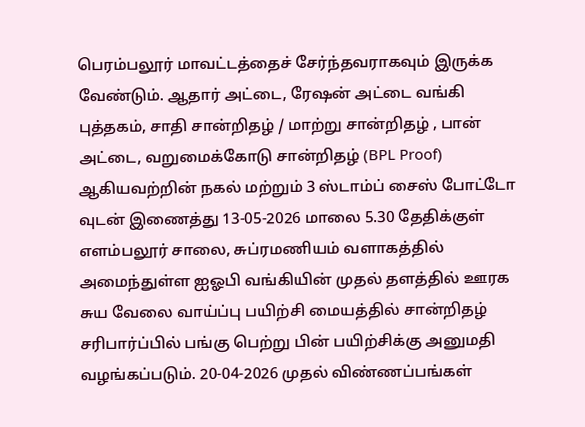பெரம்பலூர் மாவட்டத்தைச் சேர்ந்தவராகவும் இருக்க வேண்டும். ஆதார் அட்டை, ரேஷன் அட்டை வங்கி புத்தகம், சாதி சான்றிதழ் / மாற்று சான்றிதழ் , பான் அட்டை, வறுமைக்கோடு சான்றிதழ் (BPL Proof) ஆகியவற்றின் நகல் மற்றும் 3 ஸ்டாம்ப் சைஸ் போட்டோ வுடன் இணைத்து 13-05-2026 மாலை 5.30 தேதிக்குள் எளம்பலூர் சாலை, சுப்ரமணியம் வளாகத்தில் அமைந்துள்ள ஐஓபி வங்கியின் முதல் தளத்தில் ஊரக சுய வேலை வாய்ப்பு பயிற்சி மையத்தில் சான்றிதழ் சரிபார்ப்பில் பங்கு பெற்று பின் பயிற்சிக்கு அனுமதி வழங்கப்படும். 20-04-2026 முதல் விண்ணப்பங்கள்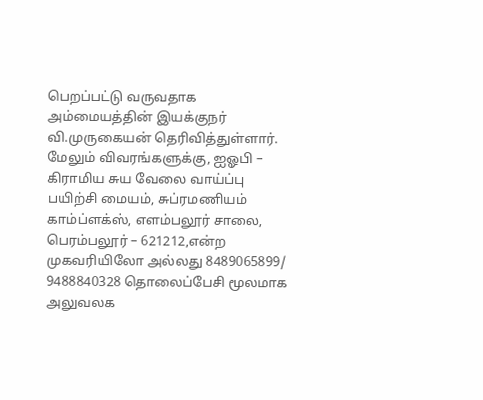பெறப்பட்டு வருவதாக அம்மையத்தின் இயக்குநர் வி.முருகையன் தெரிவித்துள்ளார்.
மேலும் விவரங்களுக்கு, ஐஓபி – கிராமிய சுய வேலை வாய்ப்பு பயிற்சி மையம், சுப்ரமணியம் காம்ப்ளக்ஸ், எளம்பலூர் சாலை, பெரம்பலூர் – 621212,என்ற முகவரியிலோ அல்லது 8489065899/ 9488840328 தொலைப்பேசி மூலமாக அலுவலக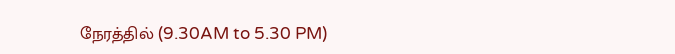நேரத்தில் (9.30AM to 5.30 PM)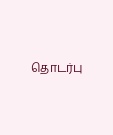தொடர்பு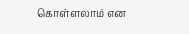கொள்ளலாம் என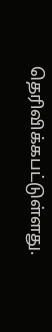தெரிவிக்கபட்டுள்ளது.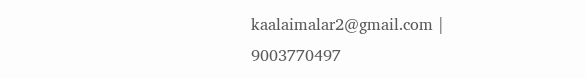kaalaimalar2@gmail.com |
9003770497